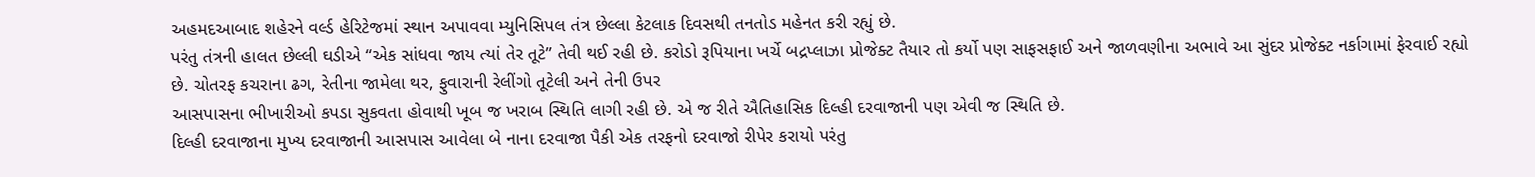અહમદઆબાદ શહેરને વર્લ્ડ હેરિટેજમાં સ્થાન અપાવવા મ્યુનિસિપલ તંત્ર છેલ્લા કેટલાક દિવસથી તનતોડ મહેનત કરી રહ્યું છે.
પરંતુ તંત્રની હાલત છેલ્લી ઘડીએ “એક સાંધવા જાય ત્યાં તેર તૂટે” તેવી થઈ રહી છે. કરોડો રૂપિયાના ખર્ચે બદ્રપ્લાઝા પ્રોજેક્ટ તૈયાર તો કર્યો પણ સાફસફાઈ અને જાળવણીના અભાવે આ સુંદર પ્રોજેક્ટ નર્કાગામાં ફેરવાઈ રહ્યો છે. ચોતરફ કચરાના ઢગ, રેતીના જામેલા થર, ફુવારાની રેલીંગો તૂટેલી અને તેની ઉપર
આસપાસના ભીખારીઓ કપડા સુકવતા હોવાથી ખૂબ જ ખરાબ સ્થિતિ લાગી રહી છે. એ જ રીતે ઐતિહાસિક દિલ્હી દરવાજાની પણ એવી જ સ્થિતિ છે.
દિલ્હી દરવાજાના મુખ્ય દરવાજાની આસપાસ આવેલા બે નાના દરવાજા પૈકી એક તરફનો દરવાજો રીપેર કરાયો પરંતુ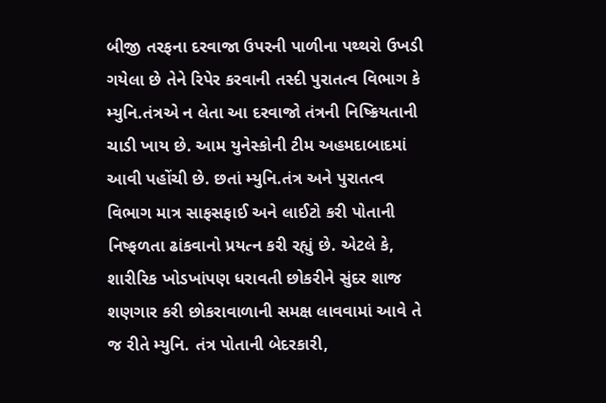બીજી તરફના દરવાજા ઉપરની પાળીના પથ્થરો ઉખડી ગયેલા છે તેને રિપેર કરવાની તસ્દી પુરાતત્વ વિભાગ કે મ્યુનિ.તંત્રએ ન લેતા આ દરવાજો તંત્રની નિષ્ક્રિયતાની ચાડી ખાય છે. આમ યુનેસ્કોની ટીમ અહમદાબાદમાં આવી પહોંચી છે. છતાં મ્યુનિ.તંત્ર અને પુરાતત્વ વિભાગ માત્ર સાફસફાઈ અને લાઈટો કરી પોતાની નિષ્ફળતા ઢાંકવાનો પ્રયત્ન કરી રહ્યું છે. એટલે કે, શારીરિક ખોડખાંપણ ધરાવતી છોકરીને સુંદર શાજ શણગાર કરી છોકરાવાળાની સમક્ષ લાવવામાં આવે તે જ રીતે મ્યુનિ. તંત્ર પોતાની બેદરકારી,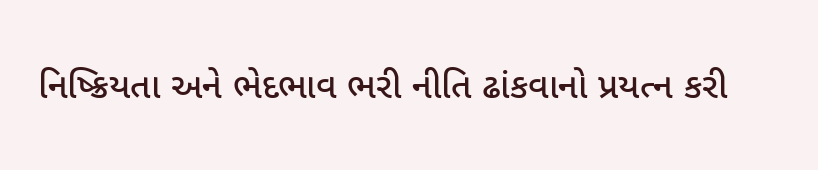નિષ્ક્રિયતા અને ભેદભાવ ભરી નીતિ ઢાંકવાનો પ્રયત્ન કરી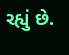રહ્યું છે.